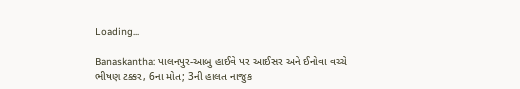Loading...

Banaskantha: પાલનપુર-આબુ હાઈવે પર આઈસર અને ઈનોવા વચ્ચે ભીષણ ટક્કર, 6ના મોત; 3ની હાલત નાજુક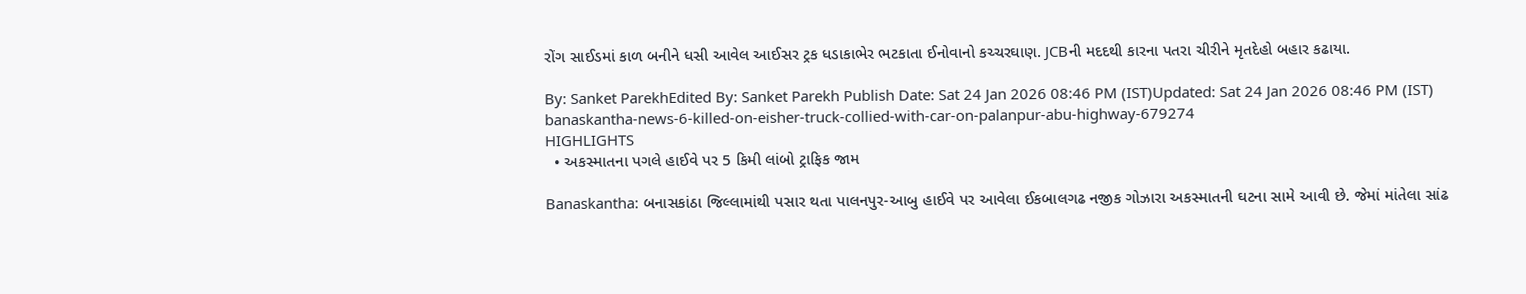રોંગ સાઈડમાં કાળ બનીને ધસી આવેલ આઈસર ટ્રક ધડાકાભેર ભટકાતા ઈનોવાનો કચ્ચરઘાણ. JCBની મદદથી કારના પતરા ચીરીને મૃતદેહો બહાર કઢાયા.

By: Sanket ParekhEdited By: Sanket Parekh Publish Date: Sat 24 Jan 2026 08:46 PM (IST)Updated: Sat 24 Jan 2026 08:46 PM (IST)
banaskantha-news-6-killed-on-eisher-truck-collied-with-car-on-palanpur-abu-highway-679274
HIGHLIGHTS
  • અકસ્માતના પગલે હાઈવે પર 5 કિમી લાંબો ટ્રાફિક જામ

Banaskantha: બનાસકાંઠા જિલ્લામાંથી પસાર થતા પાલનપુર-આબુ હાઈવે પર આવેલા ઈકબાલગઢ નજીક ગોઝારા અકસ્માતની ઘટના સામે આવી છે. જેમાં માંતેલા સાંઢ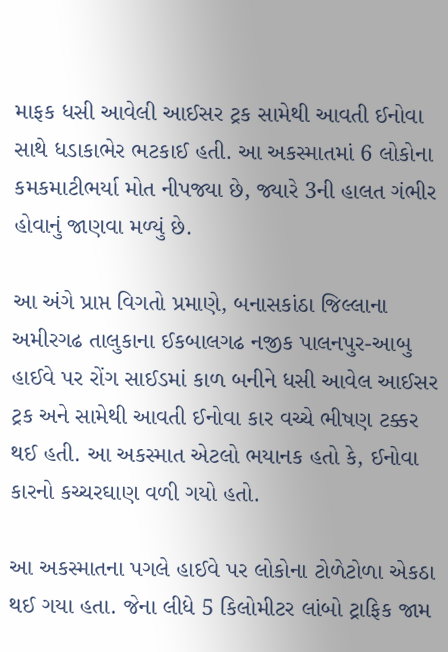માફક ધસી આવેલી આઈસર ટ્રક સામેથી આવતી ઈનોવા સાથે ધડાકાભેર ભટકાઈ હતી. આ અકસ્માતમાં 6 લોકોના કમકમાટીભર્યા મોત નીપજ્યા છે, જ્યારે 3ની હાલત ગંભીર હોવાનું જાણવા મળ્યું છે.

આ અંગે પ્રાપ્ત વિગતો પ્રમાણે, બનાસકાંઠા જિલ્લાના અમીરગઢ તાલુકાના ઈકબાલગઢ નજીક પાલનપુર-આબુ હાઈવે પર રોંગ સાઈડમાં કાળ બનીને ધસી આવેલ આઈસર ટ્રક અને સામેથી આવતી ઈનોવા કાર વચ્ચે ભીષણ ટક્કર થઈ હતી. આ અકસ્માત એટલો ભયાનક હતો કે, ઈનોવા કારનો કચ્ચરઘાણ વળી ગયો હતો.

આ અકસ્માતના પગલે હાઈવે પર લોકોના ટોળેટોળા એકઠા થઈ ગયા હતા. જેના લીધે 5 કિલોમીટર લાંબો ટ્રાફિક જામ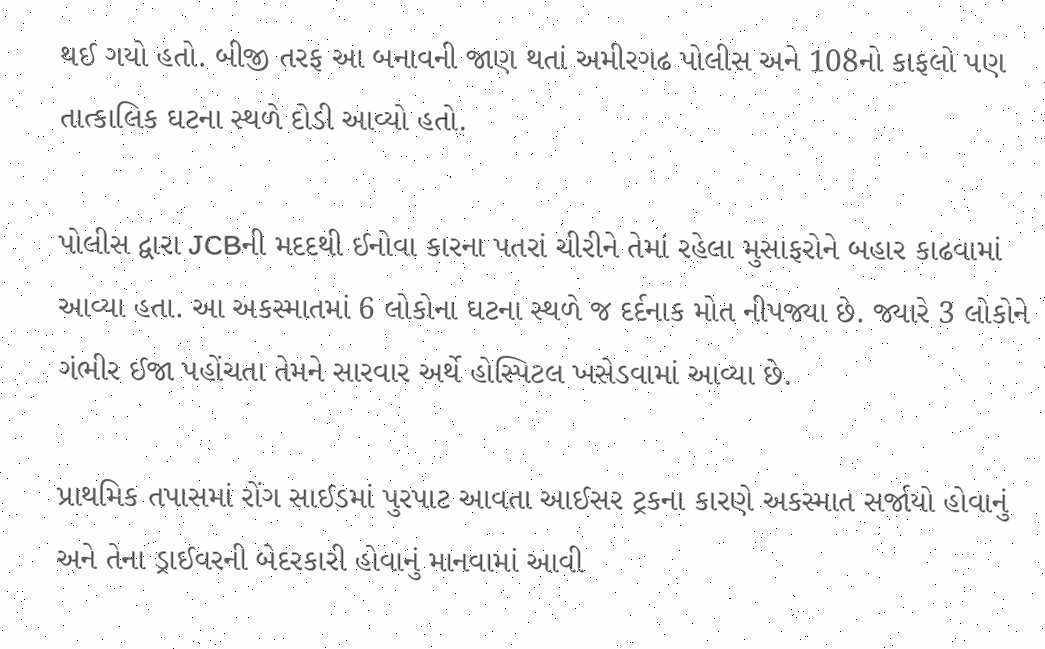થઈ ગયો હતો. બીજી તરફ આ બનાવની જાણ થતાં અમીરગઢ પોલીસ અને 108નો કાફલો પણ તાત્કાલિક ઘટના સ્થળે દોડી આવ્યો હતો.

પોલીસ દ્વારા JCBની મદદથી ઈનોવા કારના પતરાં ચીરીને તેમાં રહેલા મુસાફરોને બહાર કાઢવામાં આવ્યા હતા. આ અકસ્માતમાં 6 લોકોના ઘટના સ્થળે જ દર્દનાક મોત નીપજ્યા છે. જ્યારે 3 લોકોને ગંભીર ઈજા પહોંચતા તેમને સારવાર અર્થે હોસ્પિટલ ખસેડવામાં આવ્યા છે.

પ્રાથમિક તપાસમાં રોંગ સાઈડમાં પુરપાટ આવતા આઈસર ટ્રકના કારણે અકસ્માત સર્જાયો હોવાનું અને તેના ડ્રાઈવરની બેદરકારી હોવાનું માનવામાં આવી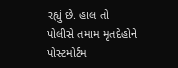રહ્યું છે. હાલ તો પોલીસે તમામ મૃતદેહોને પોસ્ટમોર્ટમ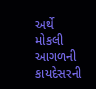અર્થે મોકલી આગળની કાયદેસરની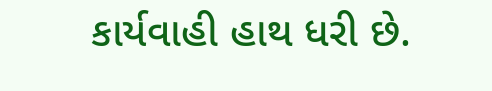કાર્યવાહી હાથ ધરી છે.